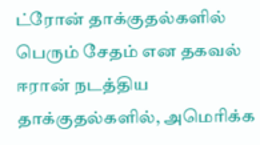ட்ரோன் தாக்குதல்களில் பெரும் சேதம் என தகவல்
ஈரான் நடத்திய தாக்குதல்களில், அமெரிக்க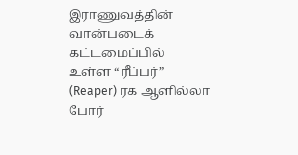இராணுவத்தின் வான்படைக் கட்டமைப்பில் உள்ள “ரீப்பர்” (Reaper) ரக ஆளில்லா போர்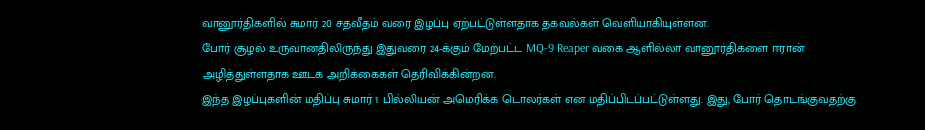வானூர்திகளில் சுமார் 20 சதவீதம் வரை இழப்பு ஏற்பட்டுள்ளதாக தகவல்கள் வெளியாகியுள்ளன.
போர் சூழல் உருவானதிலிருந்து இதுவரை 24-க்கும் மேற்பட்ட MQ-9 Reaper வகை ஆளில்லா வானூர்திகளை ஈரான் அழித்துள்ளதாக ஊடக அறிக்கைகள் தெரிவிக்கின்றன.
இந்த இழப்புகளின் மதிப்பு சுமார் 1 பில்லியன் அமெரிக்க டொலர்கள் என மதிப்பிடப்பட்டுள்ளது. இது, போர் தொடங்குவதற்கு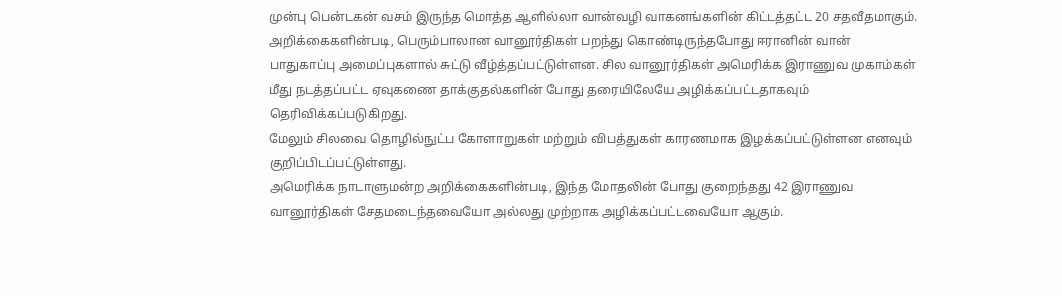முன்பு பென்டகன் வசம் இருந்த மொத்த ஆளில்லா வான்வழி வாகனங்களின் கிட்டத்தட்ட 20 சதவீதமாகும்.
அறிக்கைகளின்படி, பெரும்பாலான வானூர்திகள் பறந்து கொண்டிருந்தபோது ஈரானின் வான் பாதுகாப்பு அமைப்புகளால் சுட்டு வீழ்த்தப்பட்டுள்ளன. சில வானூர்திகள் அமெரிக்க இராணுவ முகாம்கள் மீது நடத்தப்பட்ட ஏவுகணை தாக்குதல்களின் போது தரையிலேயே அழிக்கப்பட்டதாகவும் தெரிவிக்கப்படுகிறது.
மேலும் சிலவை தொழில்நுட்ப கோளாறுகள் மற்றும் விபத்துகள் காரணமாக இழக்கப்பட்டுள்ளன எனவும் குறிப்பிடப்பட்டுள்ளது.
அமெரிக்க நாடாளுமன்ற அறிக்கைகளின்படி, இந்த மோதலின் போது குறைந்தது 42 இராணுவ வானூர்திகள் சேதமடைந்தவையோ அல்லது முற்றாக அழிக்கப்பட்டவையோ ஆகும்.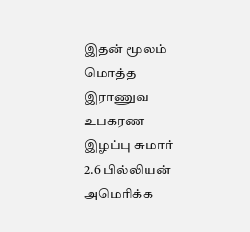இதன் மூலம் மொத்த இராணுவ உபகரண இழப்பு சுமார் 2.6 பில்லியன் அமெரிக்க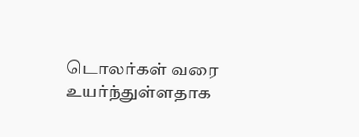டொலர்கள் வரை உயர்ந்துள்ளதாக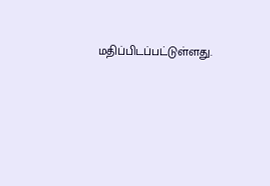மதிப்பிடப்பட்டுள்ளது.